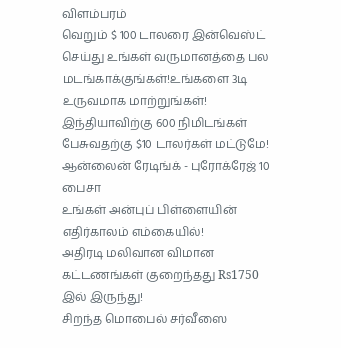விளம்பரம்
வெறும் $ 100 டாலரை இன்வெஸ்ட் செய்து உங்கள் வருமானத்தை பல மடங்காக்குங்கள்!உங்களை 3டி உருவமாக மாற்றுங்கள்!
இந்தியாவிற்கு 600 நிமிடங்கள் பேசுவதற்கு $10 டாலர்கள் மட்டுமே!
ஆன்லைன் ரேடிங்க் - புரோக்ரேஜ் 10 பைசா
உங்கள் அன்புப் பிள்ளையின் எதிர்காலம் எம்கையில்!
அதிரடி மலிவான விமான கட்டணங்கள் குறைந்தது Rs1750 இல் இருந்து!
சிறந்த மொபைல் சர்வீஸை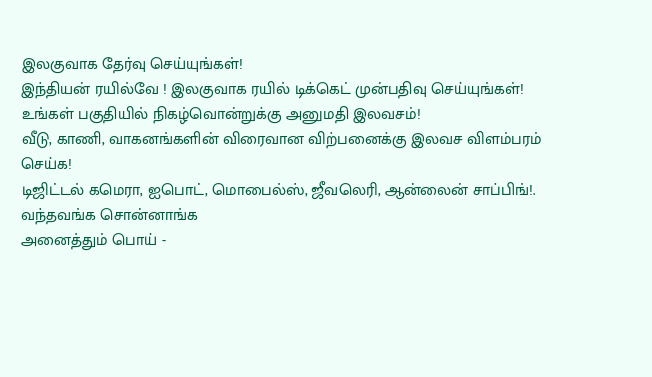இலகுவாக தேர்வு செய்யுங்கள்!
இந்தியன் ரயில்வே ! இலகுவாக ரயில் டிக்கெட் முன்பதிவு செய்யுங்கள்!
உங்கள் பகுதியில் நிகழ்வொன்றுக்கு அனுமதி இலவசம்!
வீடு, காணி, வாகனங்களின் விரைவான விற்பனைக்கு இலவச விளம்பரம் செய்க!
டிஜிட்டல் கமெரா, ஐபொட், மொபைல்ஸ், ஜீவலெரி, ஆன்லைன் சாப்பிங்!.
வந்தவங்க சொன்னாங்க
அனைத்தும் பொய் -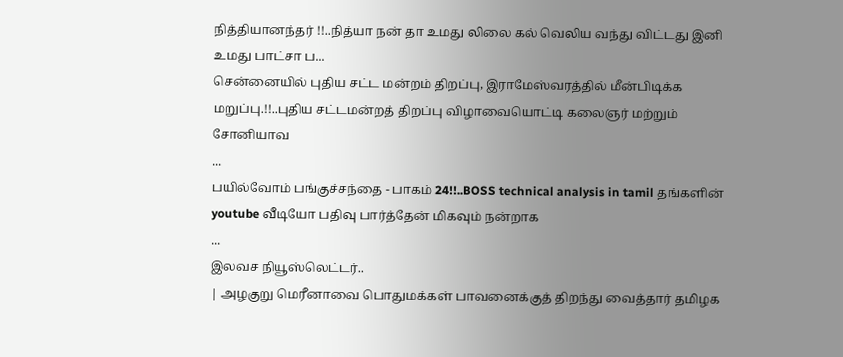நித்தியானந்தர் !!..நித்யா நன் தா உமது லிலை கல் வெலிய வந்து விட்டது இனி உமது பாட்சா ப...
சென்னையில் புதிய சட்ட மன்றம் திறப்பு, இராமேஸ்வரத்தில் மீன்பிடிக்க மறுப்பு.!!..புதிய சட்டமன்றத் திறப்பு விழாவையொட்டி கலைஞர் மற்றும்
சோனியாவ
...
பயில்வோம் பங்குச்சந்தை - பாகம் 24!!..BOSS technical analysis in tamil தங்களின் youtube வீடியோ பதிவு பார்த்தேன் மிகவும் நன்றாக
...
இலவச நியூஸ்லெட்டர்..
| அழகுறு மெரீனாவை பொதுமக்கள் பாவனைக்குத் திறந்து வைத்தார் தமிழக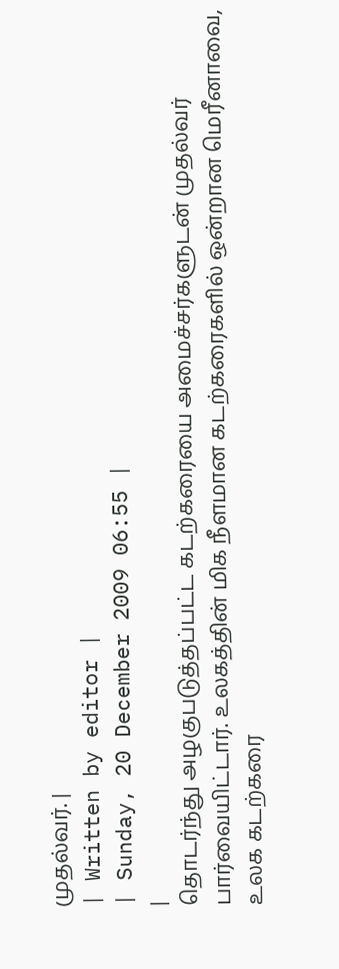முதல்வர். |
| Written by editor |
| Sunday, 20 December 2009 06:55 |
|
தொடர்ந்து அழகுபடுத்தப்பட்ட கடற்கரையை அமைச்சர்களுடன் முதல்வர் பார்வையிட்டார். உலகத்தின் மிக நீளமான கடற்கரைகளில் ஒன்றான மெரீனாவை, உலக கடற்கரை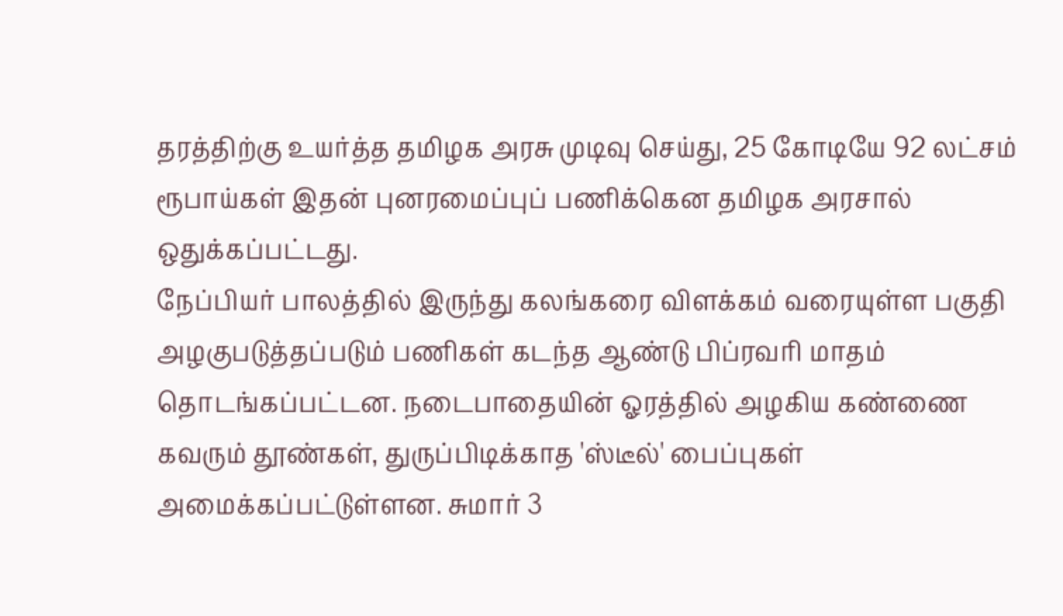தரத்திற்கு உயர்த்த தமிழக அரசு முடிவு செய்து, 25 கோடியே 92 லட்சம் ரூபாய்கள் இதன் புனரமைப்புப் பணிக்கென தமிழக அரசால் ஒதுக்கப்பட்டது.
நேப்பியர் பாலத்தில் இருந்து கலங்கரை விளக்கம் வரையுள்ள பகுதி அழகுபடுத்தப்படும் பணிகள் கடந்த ஆண்டு பிப்ரவரி மாதம் தொடங்கப்பட்டன. நடைபாதையின் ஓரத்தில் அழகிய கண்ணை கவரும் தூண்கள், துருப்பிடிக்காத 'ஸ்டீல்' பைப்புகள் அமைக்கப்பட்டுள்ளன. சுமார் 3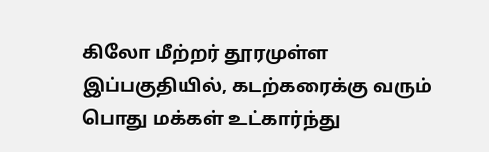கிலோ மீற்றர் தூரமுள்ள இப்பகுதியில், கடற்கரைக்கு வரும் பொது மக்கள் உட்கார்ந்து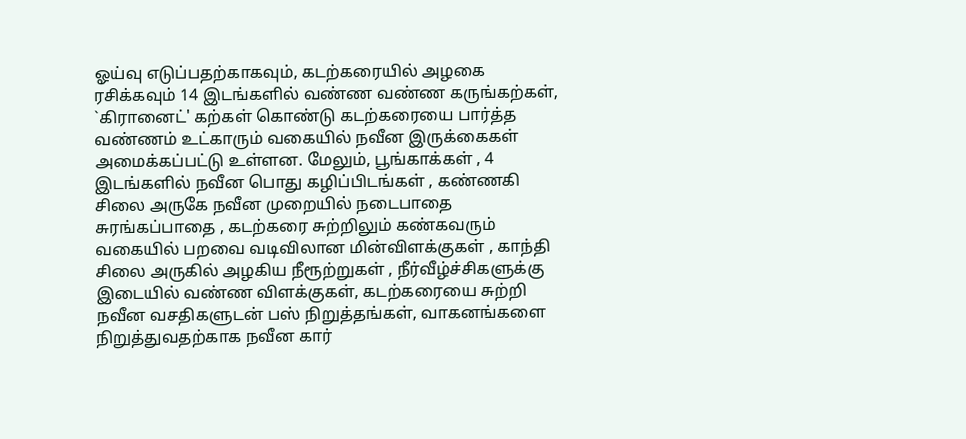ஓய்வு எடுப்பதற்காகவும், கடற்கரையில் அழகை ரசிக்கவும் 14 இடங்களில் வண்ண வண்ண கருங்கற்கள், `கிரானைட்' கற்கள் கொண்டு கடற்கரையை பார்த்த வண்ணம் உட்காரும் வகையில் நவீன இருக்கைகள் அமைக்கப்பட்டு உள்ளன. மேலும், பூங்காக்கள் , 4 இடங்களில் நவீன பொது கழிப்பிடங்கள் , கண்ணகி சிலை அருகே நவீன முறையில் நடைபாதை சுரங்கப்பாதை , கடற்கரை சுற்றிலும் கண்கவரும் வகையில் பறவை வடிவிலான மின்விளக்குகள் , காந்தி சிலை அருகில் அழகிய நீரூற்றுகள் , நீர்வீழ்ச்சிகளுக்கு இடையில் வண்ண விளக்குகள், கடற்கரையை சுற்றி நவீன வசதிகளுடன் பஸ் நிறுத்தங்கள், வாகனங்களை நிறுத்துவதற்காக நவீன கார்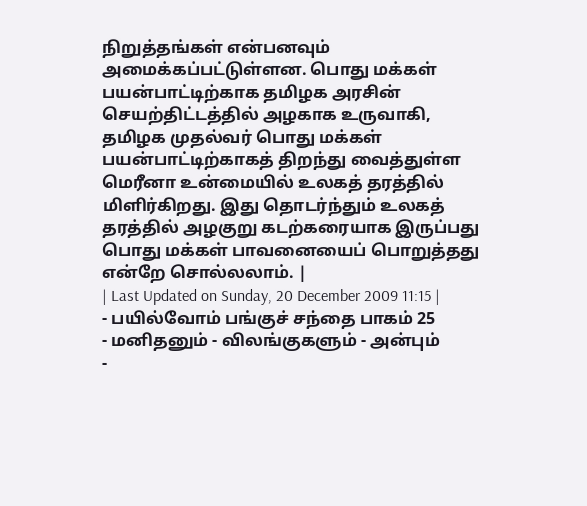நிறுத்தங்கள் என்பனவும் அமைக்கப்பட்டுள்ளன. பொது மக்கள் பயன்பாட்டிற்காக தமிழக அரசின் செயற்திட்டத்தில் அழகாக உருவாகி, தமிழக முதல்வர் பொது மக்கள் பயன்பாட்டிற்காகத் திறந்து வைத்துள்ள மெரீனா உன்மையில் உலகத் தரத்தில் மிளிர்கிறது. இது தொடர்ந்தும் உலகத் தரத்தில் அழகுறு கடற்கரையாக இருப்பது பொது மக்கள் பாவனையைப் பொறுத்தது என்றே சொல்லலாம். |
| Last Updated on Sunday, 20 December 2009 11:15 |
- பயில்வோம் பங்குச் சந்தை பாகம் 25
- மனிதனும் - விலங்குகளும் - அன்பும்
-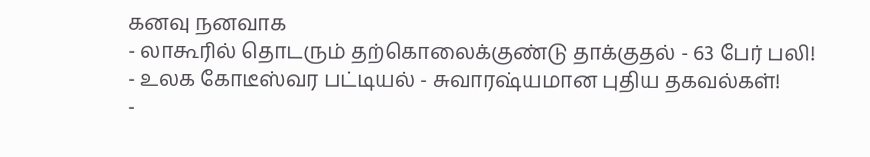கனவு நனவாக
- லாகூரில் தொடரும் தற்கொலைக்குண்டு தாக்குதல் - 63 பேர் பலி!
- உலக கோடீஸ்வர பட்டியல் - சுவாரஷ்யமான புதிய தகவல்கள்!
-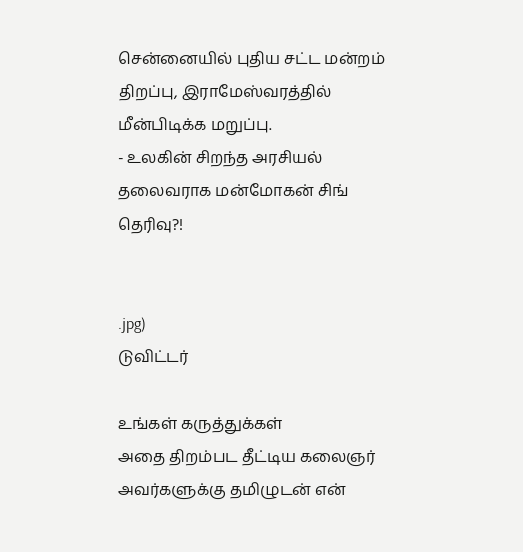சென்னையில் புதிய சட்ட மன்றம் திறப்பு, இராமேஸ்வரத்தில் மீன்பிடிக்க மறுப்பு.
- உலகின் சிறந்த அரசியல் தலைவராக மன்மோகன் சிங் தெரிவு?!


.jpg)
டுவிட்டர்

உங்கள் கருத்துக்கள்
அதை திறம்பட தீட்டிய கலைஞர் அவர்களுக்கு தமிழுடன் என்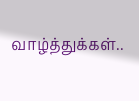வாழ்த்துக்கள்..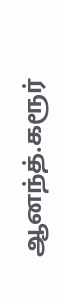ஆனந்த்.கரூர்